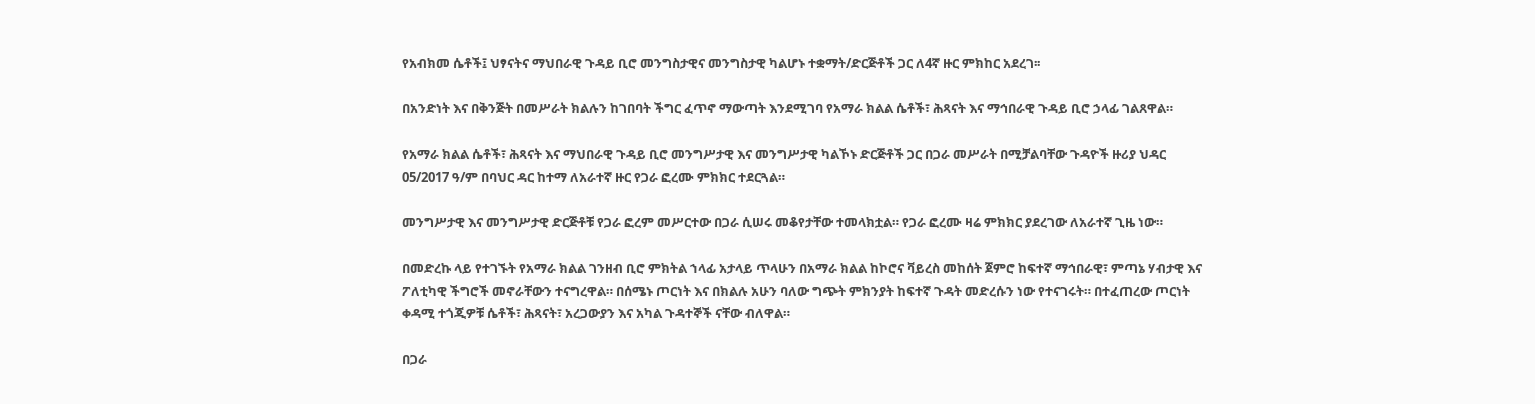የአብክመ ሴቶች፤ ህፃናትና ማህበራዊ ጉዳይ ቢሮ መንግስታዊና መንግስታዊ ካልሆኑ ተቋማት/ድርጅቶች ጋር ለ4ኛ ዙር ምክከር አደረገ፡፡

በአንድነት እና በቅንጅት በመሥራት ክልሉን ከገበባት ችግር ፈጥኖ ማውጣት እንደሚገባ የአማራ ክልል ሴቶች፣ ሕጻናት እና ማኅበራዊ ጉዳይ ቢሮ ኃላፊ ገልጸዋል።

የአማራ ክልል ሴቶች፣ ሕጻናት እና ማህበራዊ ጉዳይ ቢሮ መንግሥታዊ እና መንግሥታዊ ካልኾኑ ድርጅቶች ጋር በጋራ መሥራት በሚቻልባቸው ጉዳዮች ዙሪያ ህዳር 05/2017 ዓ/ም በባህር ዳር ከተማ ለአራተኛ ዙር የጋራ ፎረሙ ምክክር ተደርጓል።

መንግሥታዊ እና መንግሥታዊ ድርጅቶቹ የጋራ ፎረም መሥርተው በጋራ ሲሠሩ መቆየታቸው ተመላክቷል። የጋራ ፎረሙ ዛሬ ምክክር ያደረገው ለአራተኛ ጊዜ ነው።

በመድረኩ ላይ የተገኙት የአማራ ክልል ገንዘብ ቢሮ ምክትል ኀላፊ አታላይ ጥላሁን በአማራ ክልል ከኮሮና ቫይረስ መከሰት ጀምሮ ከፍተኛ ማኅበራዊ፣ ምጣኔ ሃብታዊ እና ፖለቲካዊ ችግሮች መኖራቸውን ተናግረዋል። በሰሜኑ ጦርነት እና በክልሉ አሁን ባለው ግጭት ምክንያት ከፍተኛ ጉዳት መድረሱን ነው የተናገሩት። በተፈጠረው ጦርነት ቀዳሚ ተጎጂዎቹ ሴቶች፣ ሕጻናት፣ አረጋውያን እና አካል ጉዳተኞች ናቸው ብለዋል።

በጋራ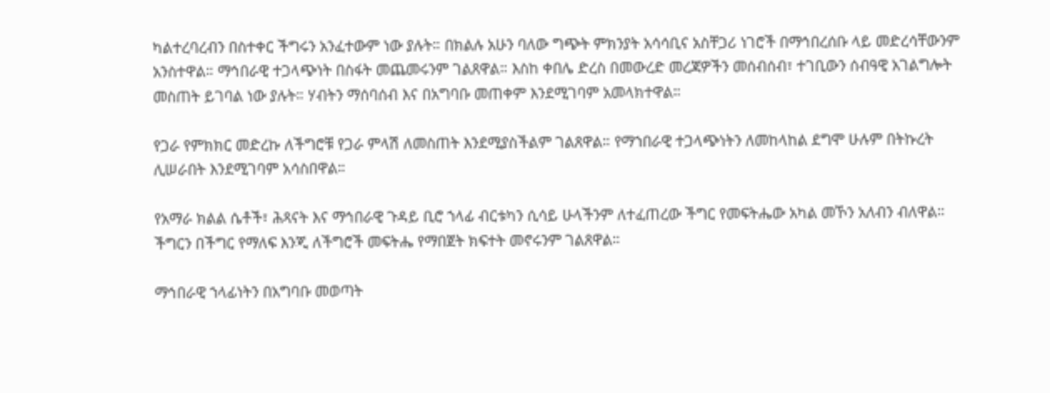ካልተረባረብን በስተቀር ችግሩን አንፈተውም ነው ያሉት። በክልሉ አሁን ባለው ግጭት ምክንያት አሳሳቢና አስቸጋሪ ነገሮች በማኅበረሰቡ ላይ መድረሳቸውንም አንስተዋል። ማኅበራዊ ተጋላጭነት በስፋት መጨመሩንም ገልጸዋል። እስከ ቀበሌ ድረስ በመውረድ መረጃዎችን መሰብሰብ፣ ተገቢውን ሰብዓዊ አገልግሎት መስጠት ይገባል ነው ያሉት። ሃብትን ማሰባሰብ እና በአግባቡ መጠቀም እንደሚገባም አመላክተዋል።

የጋራ የምክክር መድረኩ ለችግሮቹ የጋራ ምላሽ ለመስጠት እንደሚያስችልም ገልጸዋል። የማኀበራዊ ተጋላጭነትን ለመከላከል ደግሞ ሁሉም በትኩረት ሊሠራበት እንደሚገባም አሳስበዋል።

የአማራ ክልል ሴቶች፣ ሕጻናት እና ማኅበራዊ ጉዳይ ቢሮ ኀላፊ ብርቱካን ሲሳይ ሁላችንም ለተፈጠረው ችግር የመፍትሔው አካል መኾን አለብን ብለዋል። ችግርን በችግር የማለፍ እንጂ ለችግሮች መፍትሔ የማበጀት ክፍተት መኖሩንም ገልጸዋል።

ማኅበራዊ ኀላፊነትን በአግባቡ መወጣት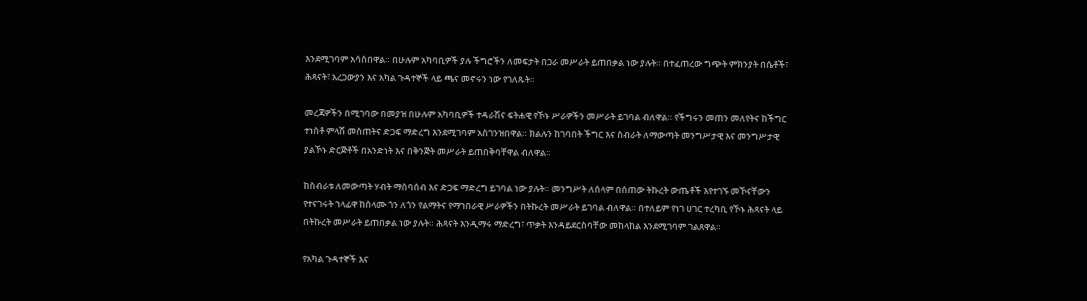እንደሚገባም አሳስበዋል። በሁሉም አካባቢዎች ያሉ ችግሮችን ለመፍታት በጋራ መሥራት ይጠበቃል ነው ያሉት። በተፈጠረው ግጭት ምክንያት በሴቶች፣ ሕጻናት፣ አረጋውያን እና አካል ጉዳተኞች ላይ ጫና መኖሩን ነው የገለጹት።

መረጃዎችን በሚገባው በመያዝ በሁሉም አካባቢዎች ተዳራሽና ፍትሐዊ የኾኑ ሥራዎችን መሥራት ይገባል ብለዋል። የችግሩን መጠን መለየትና ከችግር ተነስቶ ምላሽ መስጠትና ድጋፍ ማድረግ እንደሚገባም አስገንዝበዋል። ክልሉን ከገባበት ችግር እና ስብራት ለማውጣት መንግሥታዊ እና መንግሥታዊ ያልኾኑ ድርጅቶች በአንድነት እና በቅንጅት መሥራት ይጠበቅባቸዋል ብለዋል።

ከስብራቱ ለመውጣት ሃብት ማሰባሰብ እና ድጋፍ ማድረግ ይገባል ነው ያሉት። መንግሥት ለሰላም በሰጠው ትኩረት ውጤቶች እየተገኙ መኾናቸውን የተናገሩት ኀላፊዋ ከሰላሙ ጎን ለጎን የልማትና የማኀበራዊ ሥራዎችን በትኩረት መሥራት ይገባል ብለዋል። በተለይም የነገ ሀገር ተረካቢ የኾኑ ሕጻናት ላይ በትኩረት መሥራት ይጠበቃል ነው ያሉት። ሕጻናት እንዲማሩ ማድረግ፣ ጥቃት እንዳይደርስባቸው መከላከል እንደሚገባም ገልጸዋል።

የአካል ጉዳተኞች እና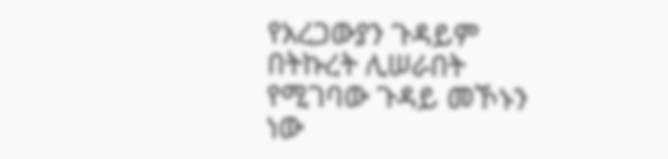የአረጋውያን ጉዳይም በትኩረት ሊሠራበት የሚገባው ጉዳይ መኾኑን ነው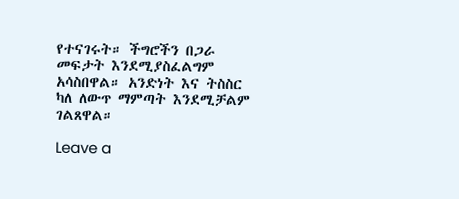የተናገሩት። ችግሮችን በጋራ መፍታት እንደሚያስፈልግም አሳስበዋል። አንድነት እና ትስስር ካለ ለውጥ ማምጣት እንደሚቻልም ገልጸዋል።

Leave a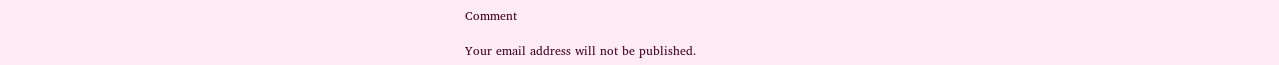Comment

Your email address will not be published.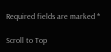Required fields are marked *

Scroll to Top